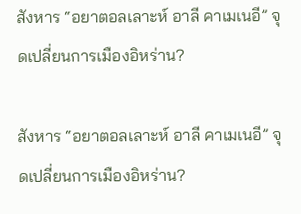สังหาร “อยาตอลเลาะห์ อาลี คาเมเนอี” จุดเปลี่ยนการเมืองอิหร่าน?

สังหาร “อยาตอลเลาะห์ อาลี คาเมเนอี” จุดเปลี่ยนการเมืองอิหร่าน?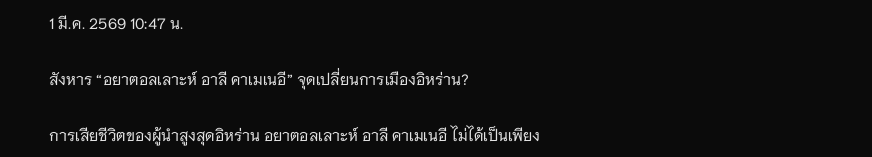1 มี.ค. 2569 10:47 น.

สังหาร “อยาตอลเลาะห์ อาลี คาเมเนอี” จุดเปลี่ยนการเมืองอิหร่าน?

การเสียชีวิตของผู้นำสูงสุดอิหร่าน อยาตอลเลาะห์ อาลี คาเมเนอี ไม่ได้เป็นเพียง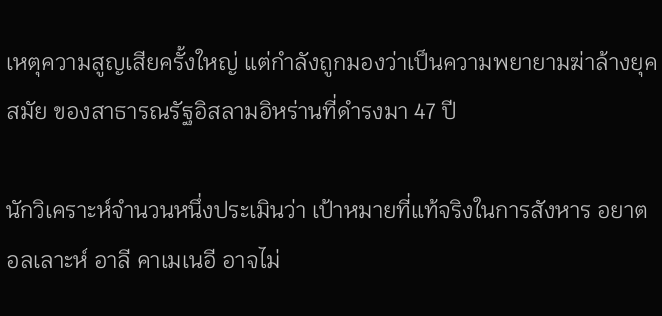เหตุความสูญเสียครั้งใหญ่ แต่กำลังถูกมองว่าเป็นความพยายามฆ่าล้างยุคสมัย ของสาธารณรัฐอิสลามอิหร่านที่ดำรงมา 47 ปี

นักวิเคราะห์จำนวนหนึ่งประเมินว่า เป้าหมายที่แท้จริงในการสังหาร อยาตอลเลาะห์ อาลี คาเมเนอี อาจไม่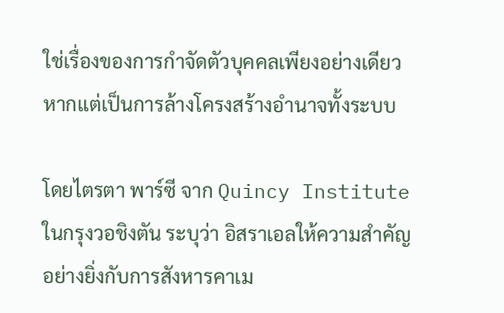ใช่เรื่องของการกำจัดตัวบุคคลเพียงอย่างเดียว หากแต่เป็นการล้างโครงสร้างอำนาจทั้งระบบ

โดยไตรตา พาร์ซี จาก Quincy Institute ในกรุงวอชิงตัน ระบุว่า อิสราเอลให้ความสำคัญอย่างยิ่งกับการสังหารคาเม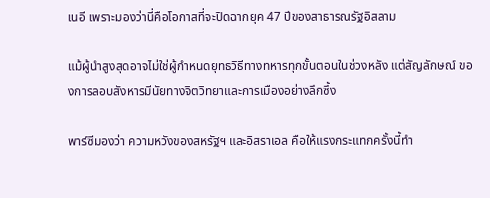เนอี เพราะมองว่านี่คือโอกาสที่จะปิดฉากยุค 47 ปีของสาธารณรัฐอิสลาม

แม้ผู้นำสูงสุดอาจไม่ใช่ผู้กำหนดยุทธวิธีทางทหารทุกขั้นตอนในช่วงหลัง แต่สัญลักษณ์ ของการลอบสังหารมีนัยทางจิตวิทยาและการเมืองอย่างลึกซึ้ง

พาร์ซีมองว่า ความหวังของสหรัฐฯ และอิสราเอล คือให้แรงกระแทกครั้งนี้ทำ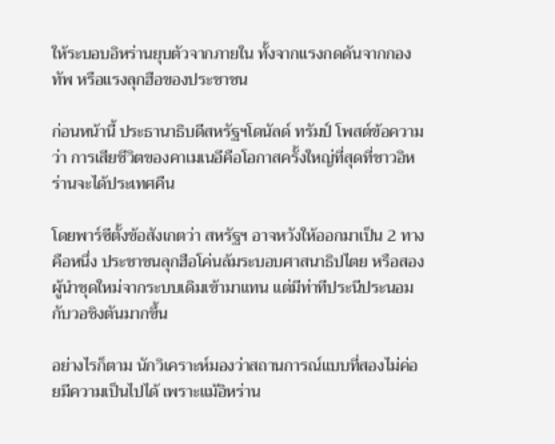ให้ระบอบอิหร่านยุบตัวจากภายใน ทั้งจากแรงกดดันจากกองทัพ หรือแรงลุกฮือของประชาชน

ก่อนหน้านี้ ประธานาธิบดีสหรัฐฯโดนัลด์ ทรัมป์ โพสต์ข้อความว่า การเสียชีวิตของคาเมเนอีคือโอกาสครั้งใหญ่ที่สุดที่ชาวอิหร่านจะได้ประเทศคืน

โดยพาร์ซีตั้งข้อสังเกตว่า สหรัฐฯ อาจหวังให้ออกมาเป็น 2 ทาง คือหนึ่ง ประชาชนลุกฮือโค่นล้มระบอบศาสนาธิปไตย หรือสอง ผู้นำชุดใหม่จากระบบเดิมเข้ามาแทน แต่มีท่าทีประนีประนอมกับวอชิงตันมากขึ้น

อย่างไรก็ตาม นักวิเคราะห์มองว่าสถานการณ์แบบที่สองไม่ค่อยมีความเป็นไปได้ เพราะแม้อิหร่าน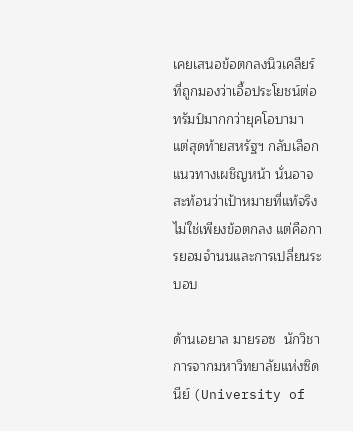เคยเสนอข้อตกลงนิวเคลียร์ที่ถูกมองว่าเอื้อประโยชน์ต่อทรัมป์มากกว่ายุคโอบามา แต่สุดท้ายสหรัฐฯ กลับเลือกแนวทางเผชิญหน้า นั่นอาจสะท้อนว่าเป้าหมายที่แท้จริงไม่ใช่เพียงข้อตกลง แต่คือการยอมจำนนและการเปลี่ยนระบอบ

ด้านเอยาล มายรอซ  นักวิชาการจากมหาวิทยาลัยแห่งซิดนีย์ (University of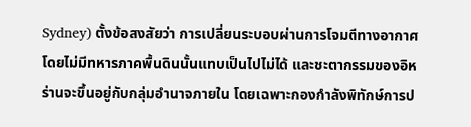Sydney) ตั้งข้อสงสัยว่า การเปลี่ยนระบอบผ่านการโจมตีทางอากาศโดยไม่มีทหารภาคพื้นดินนั้นแทบเป็นไปไม่ได้ และชะตากรรมของอิหร่านจะขึ้นอยู่กับกลุ่มอำนาจภายใน โดยเฉพาะกองกำลังพิทักษ์การป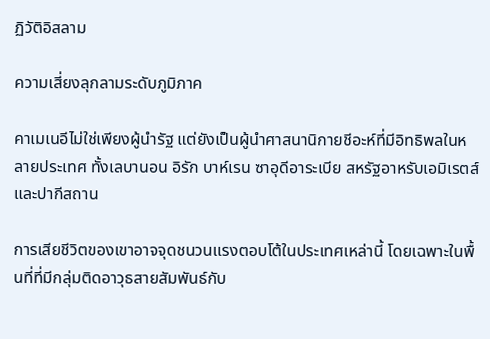ฏิวัติอิสลาม

ความเสี่ยงลุกลามระดับภูมิภาค

คาเมเนอีไม่ใช่เพียงผู้นำรัฐ แต่ยังเป็นผู้นำศาสนานิกายชีอะห์ที่มีอิทธิพลในหลายประเทศ ทั้งเลบานอน อิรัก บาห์เรน ซาอุดีอาระเบีย สหรัฐอาหรับเอมิเรตส์ และปากีสถาน

การเสียชีวิตของเขาอาจจุดชนวนแรงตอบโต้ในประเทศเหล่านี้ โดยเฉพาะในพื้นที่ที่มีกลุ่มติดอาวุธสายสัมพันธ์กับ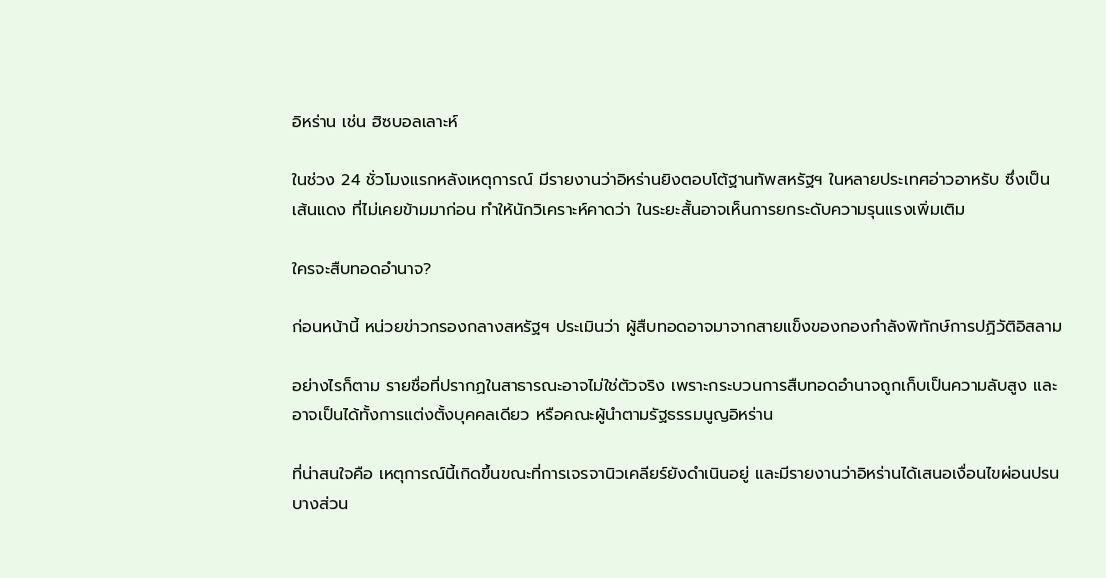อิหร่าน เช่น ฮิซบอลเลาะห์

ในช่วง 24 ชั่วโมงแรกหลังเหตุการณ์ มีรายงานว่าอิหร่านยิงตอบโต้ฐานทัพสหรัฐฯ ในหลายประเทศอ่าวอาหรับ ซึ่งเป็นเส้นแดง ที่ไม่เคยข้ามมาก่อน ทำให้นักวิเคราะห์คาดว่า ในระยะสั้นอาจเห็นการยกระดับความรุนแรงเพิ่มเติม

ใครจะสืบทอดอำนาจ?

ก่อนหน้านี้ หน่วยข่าวกรองกลางสหรัฐฯ ประเมินว่า ผู้สืบทอดอาจมาจากสายแข็งของกองกำลังพิทักษ์การปฏิวัติอิสลาม

อย่างไรก็ตาม รายชื่อที่ปรากฏในสาธารณะอาจไม่ใช่ตัวจริง เพราะกระบวนการสืบทอดอำนาจถูกเก็บเป็นความลับสูง และอาจเป็นได้ทั้งการแต่งตั้งบุคคลเดียว หรือคณะผู้นำตามรัฐธรรมนูญอิหร่าน

ที่น่าสนใจคือ เหตุการณ์นี้เกิดขึ้นขณะที่การเจรจานิวเคลียร์ยังดำเนินอยู่ และมีรายงานว่าอิหร่านได้เสนอเงื่อนไขผ่อนปรนบางส่วน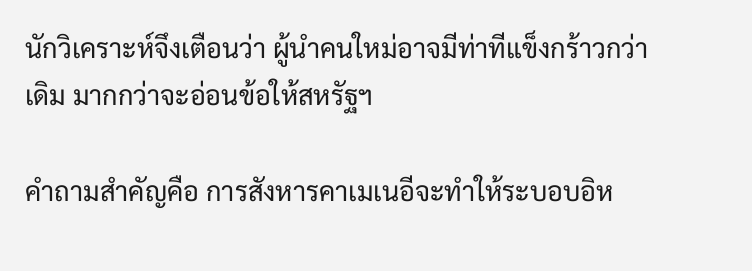นักวิเคราะห์จึงเตือนว่า ผู้นำคนใหม่อาจมีท่าทีแข็งกร้าวกว่าเดิม มากกว่าจะอ่อนข้อให้สหรัฐฯ

คำถามสำคัญคือ การสังหารคาเมเนอีจะทำให้ระบอบอิห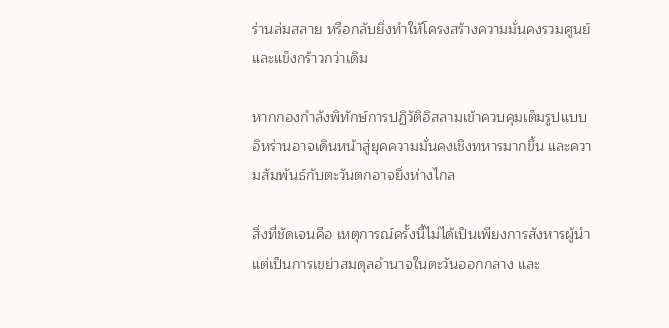ร่านล่มสลาย หรือกลับยิ่งทำให้โครงสร้างความมั่นคงรวมศูนย์และแข็งกร้าวกว่าเดิม

หากกองกำลังพิทักษ์การปฏิวัติอิสลามเข้าควบคุมเต็มรูปแบบ อิหร่านอาจเดินหน้าสู่ยุคความมั่นคงเชิงทหารมากขึ้น และความสัมพันธ์กับตะวันตกอาจยิ่งห่างไกล

สิ่งที่ชัดเจนคือ เหตุการณ์ครั้งนี้ไม่ได้เป็นเพียงการสังหารผู้นำ แต่เป็นการเขย่าสมดุลอำนาจในตะวันออกกลาง และ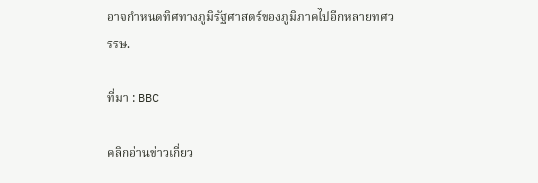อาจกำหนดทิศทางภูมิรัฐศาสตร์ของภูมิภาคไปอีกหลายทศวรรษ.

ที่มา : BBC

คลิกอ่านข่าวเกี่ยว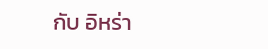กับ อิหร่า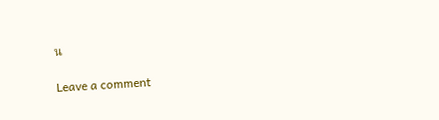น

Leave a comment